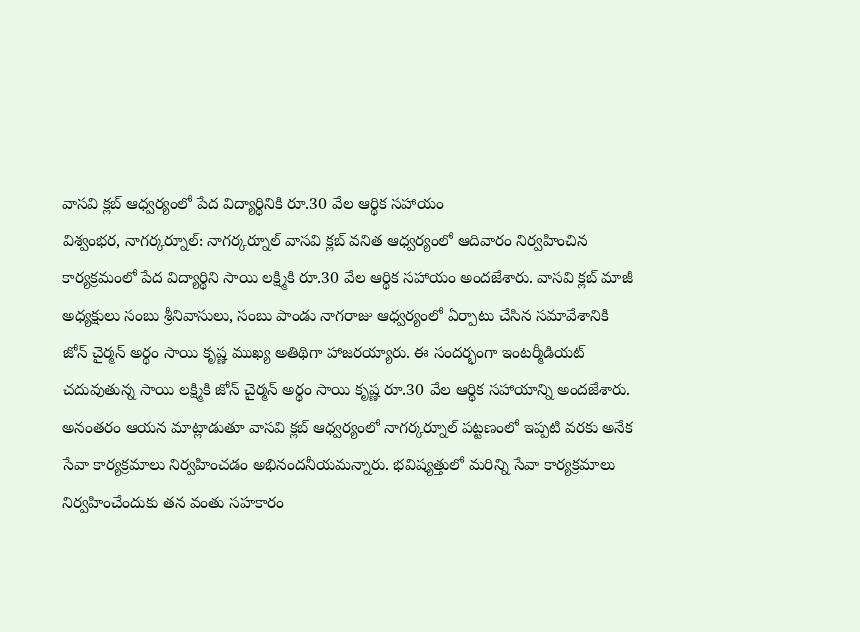వాసవి క్లబ్ ఆధ్వర్యంలో పేద విద్యార్థినికి రూ.30 వేల ఆర్థిక సహాయం
విశ్వంభర, నాగర్కర్నూల్: నాగర్కర్నూల్ వాసవి క్లబ్ వనిత ఆధ్వర్యంలో ఆదివారం నిర్వహించిన కార్యక్రమంలో పేద విద్యార్థిని సాయి లక్ష్మికి రూ.30 వేల ఆర్థిక సహాయం అందజేశారు. వాసవి క్లబ్ మాజీ అధ్యక్షులు సంబు శ్రీనివాసులు, సంబు పాండు నాగరాజు ఆధ్వర్యంలో ఏర్పాటు చేసిన సమావేశానికి జోన్ చైర్మన్ అర్థం సాయి కృష్ణ ముఖ్య అతిథిగా హాజరయ్యారు. ఈ సందర్భంగా ఇంటర్మీడియట్ చదువుతున్న సాయి లక్ష్మికి జోన్ చైర్మన్ అర్థం సాయి కృష్ణ రూ.30 వేల ఆర్థిక సహాయాన్ని అందజేశారు. అనంతరం ఆయన మాట్లాడుతూ వాసవి క్లబ్ ఆధ్వర్యంలో నాగర్కర్నూల్ పట్టణంలో ఇప్పటి వరకు అనేక సేవా కార్యక్రమాలు నిర్వహించడం అభినందనీయమన్నారు. భవిష్యత్తులో మరిన్ని సేవా కార్యక్రమాలు నిర్వహించేందుకు తన వంతు సహకారం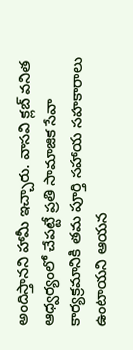అందిస్తానని హామీ ఇచ్చారు. వాసవి క్లబ్ వనిత ఆధ్వర్యంలో చేపట్టే ప్రతి సామాజిక సేవా కార్యక్రమానికి తమ పూర్తి సహాయ సహకారాలు ఉంటాయని ఆయన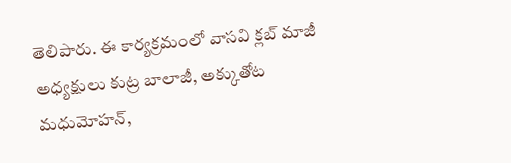తెలిపారు. ఈ కార్యక్రమంలో వాసవి క్లబ్ మాజీ అధ్యక్షులు కుట్ర బాలాజీ, అక్కుతోట మధుమోహన్,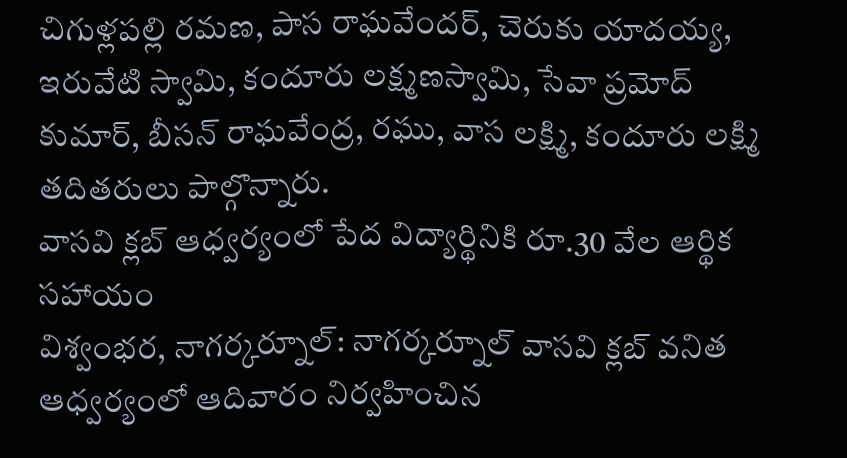చిగుళ్లపల్లి రమణ, పాస రాఘవేందర్, చెరుకు యాదయ్య, ఇరువేటి స్వామి, కందూరు లక్ష్మణస్వామి, సేవా ప్రమోద్ కుమార్, బీసన్ రాఘవేంద్ర, రఘు, వాస లక్ష్మి, కందూరు లక్ష్మి తదితరులు పాల్గొన్నారు.
వాసవి క్లబ్ ఆధ్వర్యంలో పేద విద్యార్థినికి రూ.30 వేల ఆర్థిక సహాయం
విశ్వంభర, నాగర్కర్నూల్: నాగర్కర్నూల్ వాసవి క్లబ్ వనిత ఆధ్వర్యంలో ఆదివారం నిర్వహించిన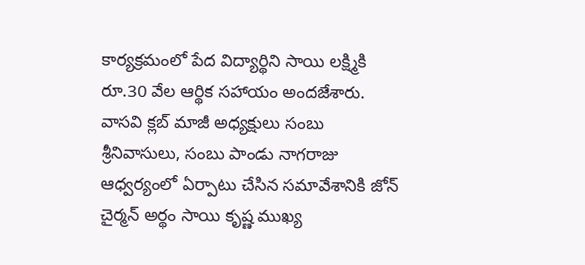కార్యక్రమంలో పేద విద్యార్థిని సాయి లక్ష్మికి రూ.30 వేల ఆర్థిక సహాయం అందజేశారు. వాసవి క్లబ్ మాజీ అధ్యక్షులు సంబు శ్రీనివాసులు, సంబు పాండు నాగరాజు ఆధ్వర్యంలో ఏర్పాటు చేసిన సమావేశానికి జోన్ చైర్మన్ అర్థం సాయి కృష్ణ ముఖ్య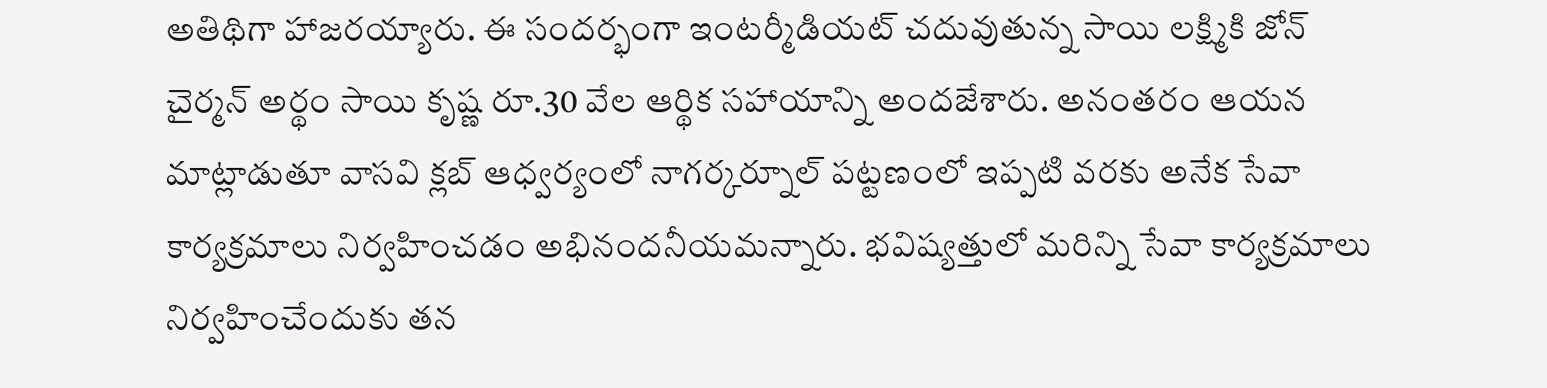అతిథిగా హాజరయ్యారు. ఈ సందర్భంగా ఇంటర్మీడియట్ చదువుతున్న సాయి లక్ష్మికి జోన్ చైర్మన్ అర్థం సాయి కృష్ణ రూ.30 వేల ఆర్థిక సహాయాన్ని అందజేశారు. అనంతరం ఆయన మాట్లాడుతూ వాసవి క్లబ్ ఆధ్వర్యంలో నాగర్కర్నూల్ పట్టణంలో ఇప్పటి వరకు అనేక సేవా కార్యక్రమాలు నిర్వహించడం అభినందనీయమన్నారు. భవిష్యత్తులో మరిన్ని సేవా కార్యక్రమాలు నిర్వహించేందుకు తన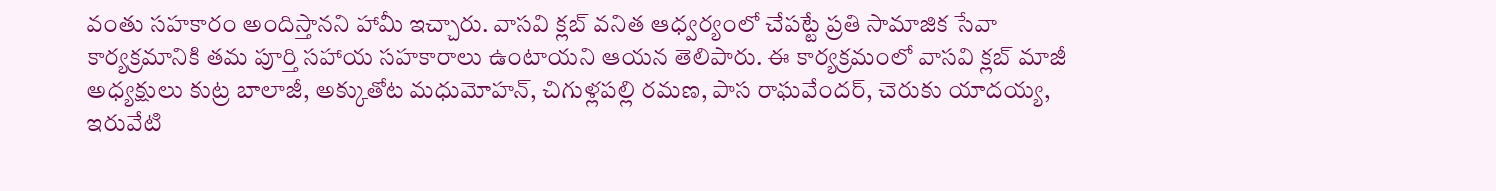వంతు సహకారం అందిస్తానని హామీ ఇచ్చారు. వాసవి క్లబ్ వనిత ఆధ్వర్యంలో చేపట్టే ప్రతి సామాజిక సేవా కార్యక్రమానికి తమ పూర్తి సహాయ సహకారాలు ఉంటాయని ఆయన తెలిపారు. ఈ కార్యక్రమంలో వాసవి క్లబ్ మాజీ అధ్యక్షులు కుట్ర బాలాజీ, అక్కుతోట మధుమోహన్, చిగుళ్లపల్లి రమణ, పాస రాఘవేందర్, చెరుకు యాదయ్య, ఇరువేటి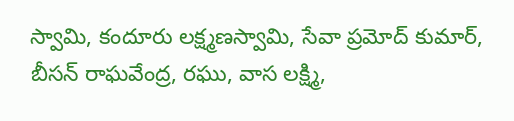స్వామి, కందూరు లక్ష్మణస్వామి, సేవా ప్రమోద్ కుమార్, బీసన్ రాఘవేంద్ర, రఘు, వాస లక్ష్మి,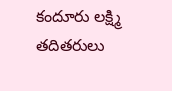కందూరు లక్ష్మి తదితరులు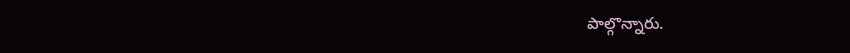పాల్గొన్నారు.